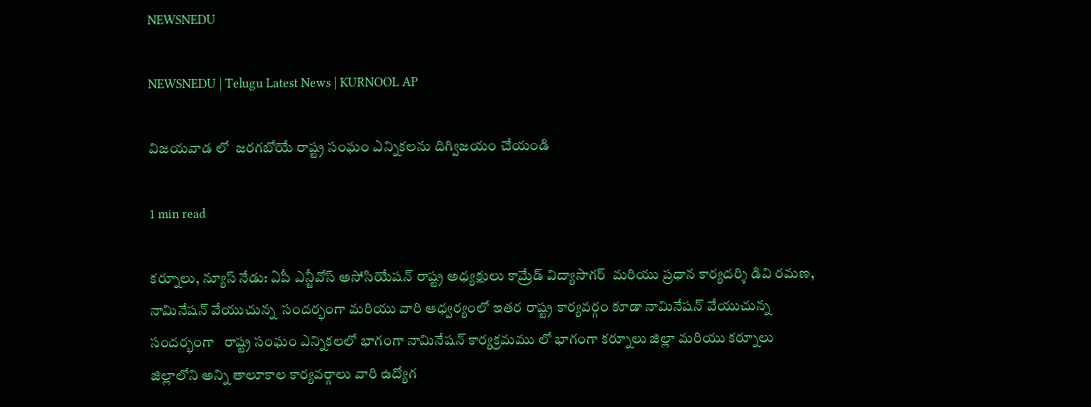NEWSNEDU

NEWSNEDU | Telugu Latest News | KURNOOL AP

విజయవాడ లో  జరగబోయే రాష్ట్ర సంఘం ఎన్నికలను దిగ్విజయం చేయండి

1 min read

కర్నూలు, న్యూస్ నేడు: ఏపీ ఎన్జీవోస్ అసోసియేషన్ రాష్ట్ర అధ్యక్షులు కామ్రేడ్ విద్యాసాగర్  మరియు ప్రధాన కార్యదర్శి డివి రమణ, నామినేషన్ వేయుచున్న  సందర్భంగా మరియు వారి ఆధ్వర్యంలో ఇతర రాష్ట్ర కార్యవర్గం కూడా నామినేషన్ వేయుచున్న సందర్భంగా   రాష్ట్ర సంఘం ఎన్నికలలో భాగంగా నామినేషన్ కార్యక్రమము లో భాగంగా కర్నూలు జిల్లా మరియు కర్నూలు జిల్లాలోని అన్ని తాలూకాల కార్యవర్గాలు వారి ఉద్యోగ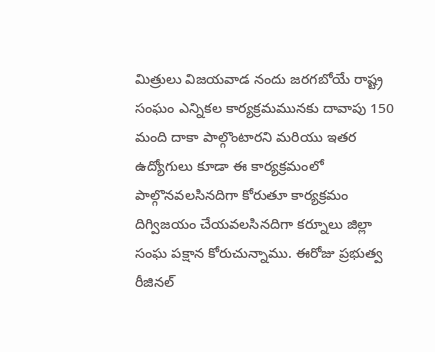మిత్రులు విజయవాడ నందు జరగబోయే రాష్ట్ర సంఘం ఎన్నికల కార్యక్రమమునకు దావాపు 150 మంది దాకా పాల్గొంటారని మరియు ఇతర ఉద్యోగులు కూడా ఈ కార్యక్రమంలో పాల్గొనవలసినదిగా కోరుతూ కార్యక్రమం దిగ్విజయం చేయవలసినదిగా కర్నూలు జిల్లా సంఘ పక్షాన కోరుచున్నాము. ఈరోజు ప్రభుత్వ రీజినల్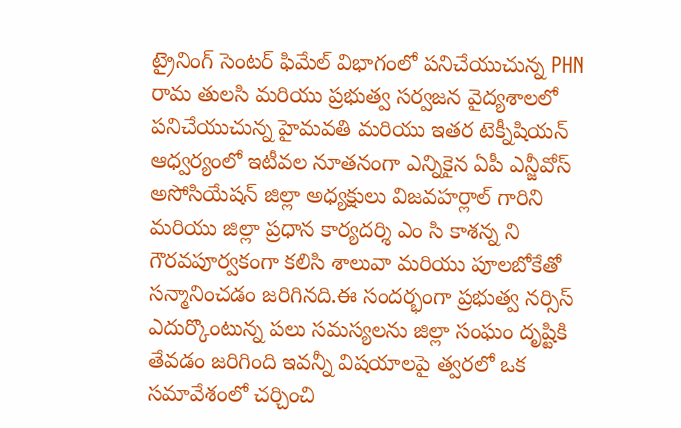ట్రైనింగ్ సెంటర్ ఫిమేల్ విభాగంలో పనిచేయుచున్న PHN రామ తులసి మరియు ప్రభుత్వ సర్వజన వైద్యశాలలో పనిచేయుచున్న హైమవతి మరియు ఇతర టెక్నీషియన్ ఆధ్వర్యంలో ఇటీవల నూతనంగా ఎన్నికైన ఏపీ ఎన్జీవోస్ అసోసియేషన్ జిల్లా అధ్యక్షులు విజవహర్లాల్ గారిని మరియు జిల్లా ప్రధాన కార్యదర్శి ఎం సి కాశన్న ని గౌరవపూర్వకంగా కలిసి శాలువా మరియు పూలబోకేతో సన్మానించడం జరిగినది.ఈ సందర్భంగా ప్రభుత్వ నర్సిస్ ఎదుర్కొంటున్న పలు సమస్యలను జిల్లా సంఘం దృష్టికి తేవడం జరిగింది ఇవన్నీ విషయాలపై త్వరలో ఒక సమావేశంలో చర్చించి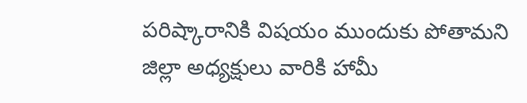పరిష్కారానికి విషయం ముందుకు పోతామని జిల్లా అధ్యక్షులు వారికి హామీ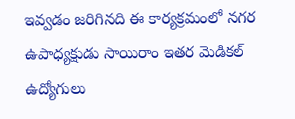ఇవ్వడం జరిగినది ఈ కార్యక్రమంలో నగర ఉపాధ్యక్షుడు సాయిరాం ఇతర మెడికల్ ఉద్యోగులు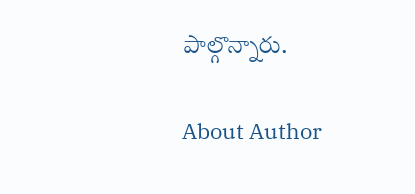పాల్గొన్నారు.

About Author